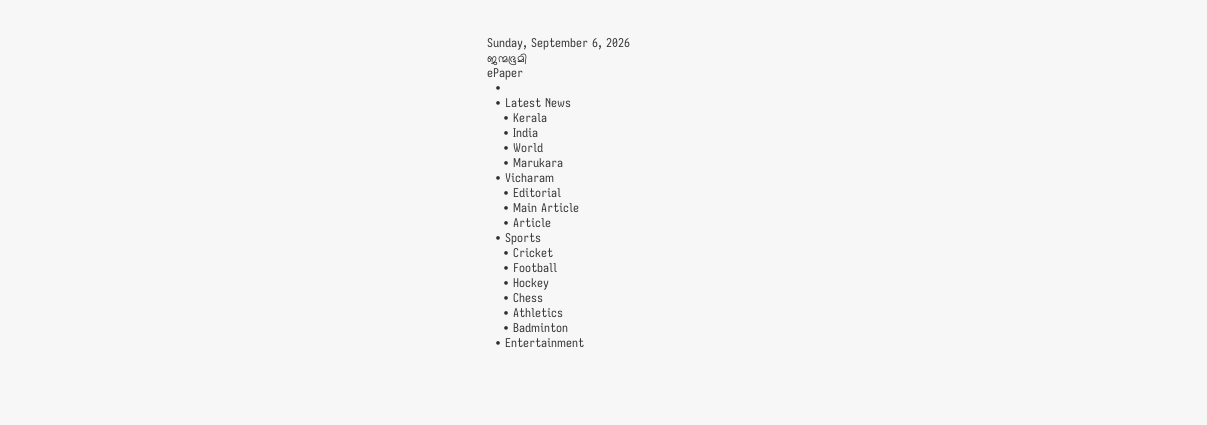Sunday, September 6, 2026
ജന്മഭൂമി
ePaper
  •
  • Latest News
    • Kerala
    • India
    • World
    • Marukara
  • Vicharam
    • Editorial
    • Main Article
    • Article
  • Sports
    • Cricket
    • Football
    • Hockey
    • Chess
    • Athletics
    • Badminton
  • Entertainment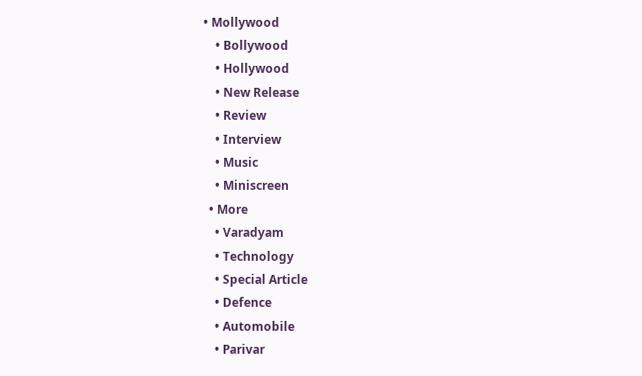• Mollywood
    • Bollywood
    • Hollywood
    • New Release
    • Review
    • Interview
    • Music
    • Miniscreen
  • More
    • Varadyam
    • Technology
    • Special Article
    • Defence
    • Automobile
    • Parivar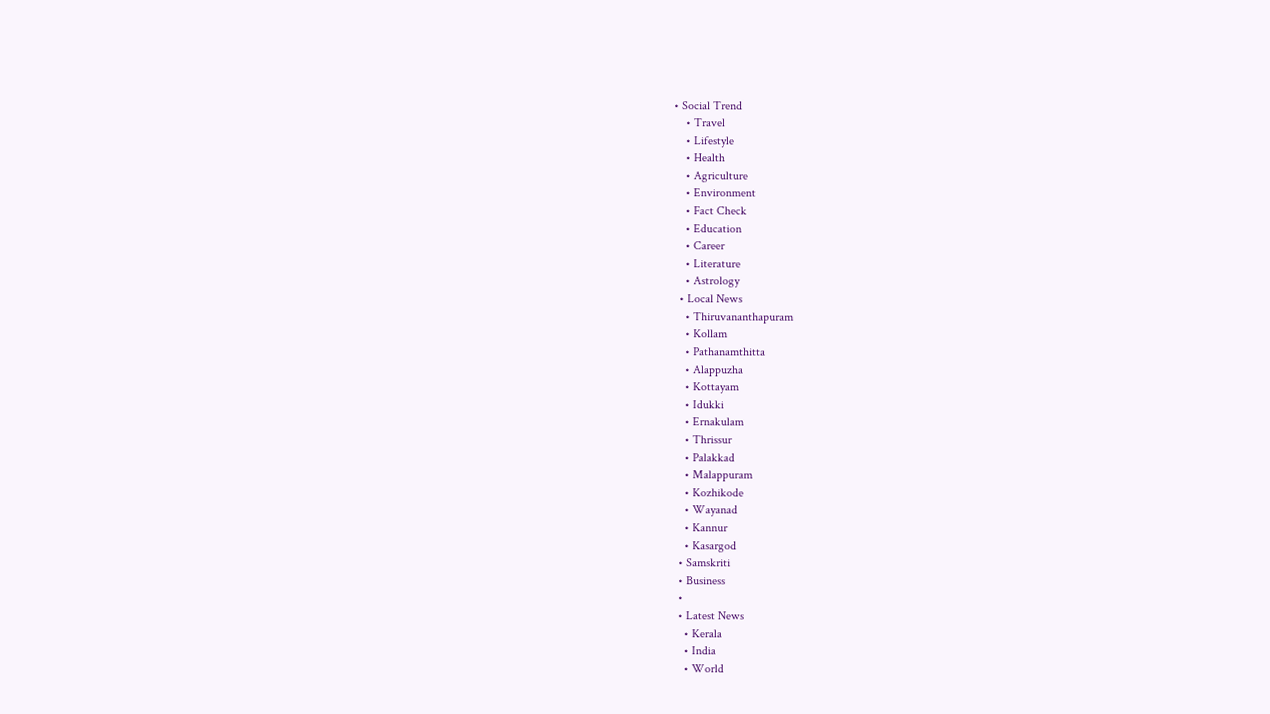• Social Trend
    • Travel
    • Lifestyle
    • Health
    • Agriculture
    • Environment
    • Fact Check
    • Education
    • Career
    • Literature
    • Astrology
  • Local News
    • Thiruvananthapuram
    • Kollam
    • Pathanamthitta
    • Alappuzha
    • Kottayam
    • Idukki
    • Ernakulam
    • Thrissur
    • Palakkad
    • Malappuram
    • Kozhikode
    • Wayanad
    • Kannur
    • Kasargod
  • Samskriti
  • Business
  •
  • Latest News
    • Kerala
    • India
    • World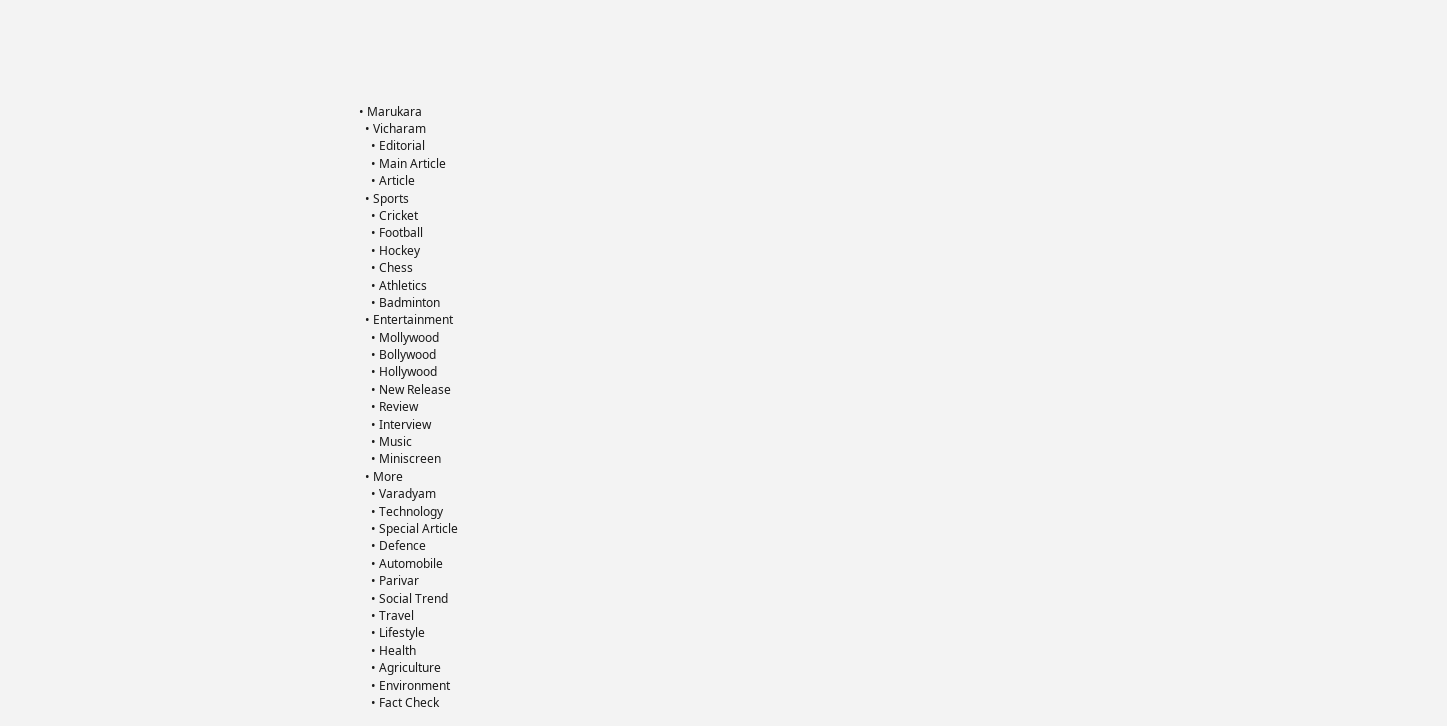• Marukara
  • Vicharam
    • Editorial
    • Main Article
    • Article
  • Sports
    • Cricket
    • Football
    • Hockey
    • Chess
    • Athletics
    • Badminton
  • Entertainment
    • Mollywood
    • Bollywood
    • Hollywood
    • New Release
    • Review
    • Interview
    • Music
    • Miniscreen
  • More
    • Varadyam
    • Technology
    • Special Article
    • Defence
    • Automobile
    • Parivar
    • Social Trend
    • Travel
    • Lifestyle
    • Health
    • Agriculture
    • Environment
    • Fact Check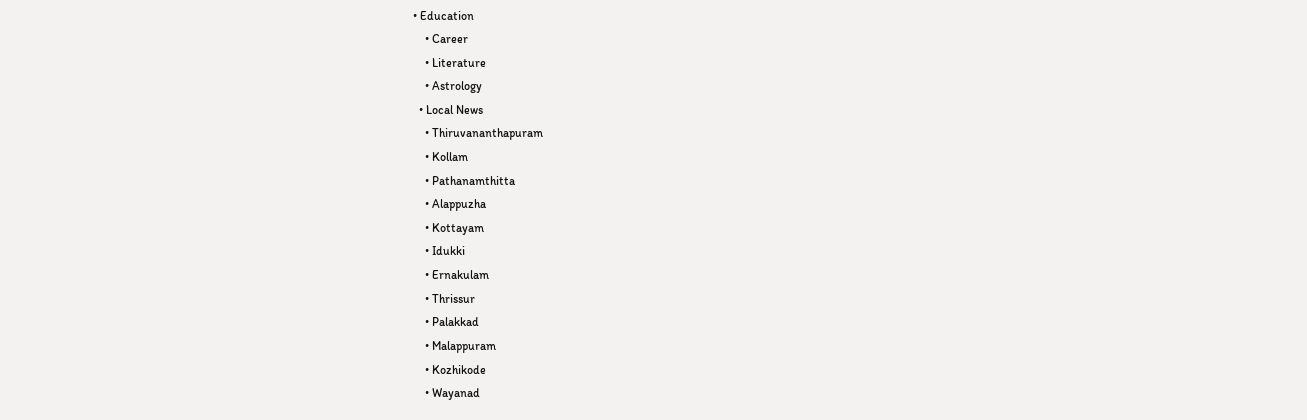• Education
    • Career
    • Literature
    • Astrology
  • Local News
    • Thiruvananthapuram
    • Kollam
    • Pathanamthitta
    • Alappuzha
    • Kottayam
    • Idukki
    • Ernakulam
    • Thrissur
    • Palakkad
    • Malappuram
    • Kozhikode
    • Wayanad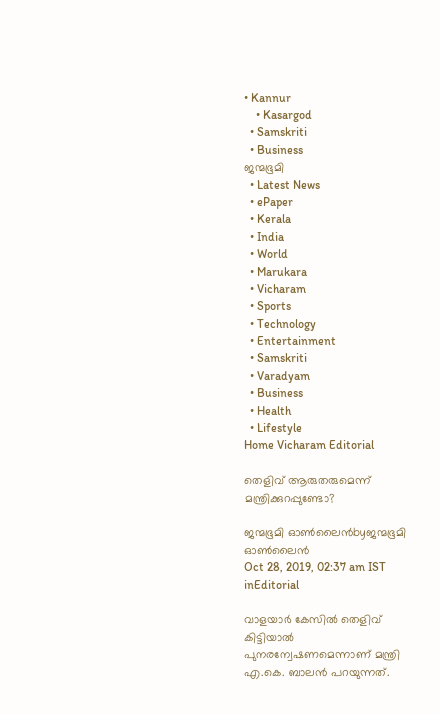• Kannur
    • Kasargod
  • Samskriti
  • Business
ജന്മഭൂമി
  • Latest News
  • ePaper
  • Kerala
  • India
  • World
  • Marukara
  • Vicharam
  • Sports
  • Technology
  • Entertainment
  • Samskriti
  • Varadyam
  • Business
  • Health
  • Lifestyle
Home Vicharam Editorial

തെളിവ് ആരുതരുമെന്ന് മന്ത്രിക്കുറപ്പുണ്ടോ?

ജന്മഭൂമി ഓണ്‍ലൈന്‍byജന്മഭൂമി ഓണ്‍ലൈന്‍
Oct 28, 2019, 02:37 am IST
inEditorial

വാളയാര്‍ കേസില്‍ തെളിവ് കിട്ടിയാല്‍ പുനരന്വേഷണമെന്നാണ് മന്ത്രി എ.കെ. ബാലന്‍ പറയുന്നത്.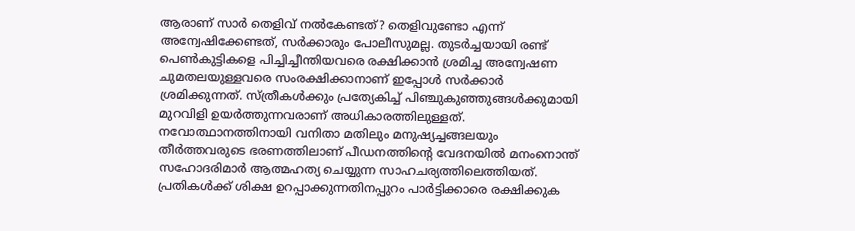ആരാണ് സാര്‍ തെളിവ് നല്‍കേണ്ടത്? തെളിവുണ്ടോ എന്ന് അന്വേഷിക്കേണ്ടത്, സര്‍ക്കാരും പോലീസുമല്ല. തുടര്‍ച്ചയായി രണ്ട് പെണ്‍കുട്ടികളെ പിച്ചിച്ചീന്തിയവരെ രക്ഷിക്കാന്‍ ശ്രമിച്ച അന്വേഷണ ചുമതലയുള്ളവരെ സംരക്ഷിക്കാനാണ് ഇപ്പോള്‍ സര്‍ക്കാര്‍ ശ്രമിക്കുന്നത്. സ്ത്രീകള്‍ക്കും പ്രത്യേകിച്ച് പിഞ്ചുകുഞ്ഞുങ്ങള്‍ക്കുമായി മുറവിളി ഉയര്‍ത്തുന്നവരാണ് അധികാരത്തിലുള്ളത്. നവോത്ഥാനത്തിനായി വനിതാ മതിലും മനുഷ്യച്ചങ്ങലയും തീര്‍ത്തവരുടെ ഭരണത്തിലാണ് പീഡനത്തിന്റെ വേദനയില്‍ മനംനൊന്ത് സഹോദരിമാര്‍ ആത്മഹത്യ ചെയ്യുന്ന സാഹചര്യത്തിലെത്തിയത്. പ്രതികള്‍ക്ക് ശിക്ഷ ഉറപ്പാക്കുന്നതിനപ്പുറം പാര്‍ട്ടിക്കാരെ രക്ഷിക്കുക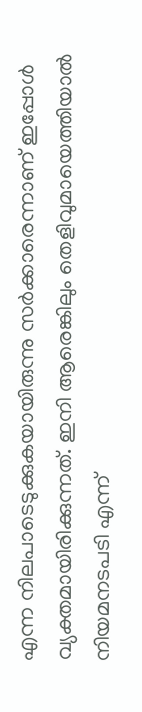എന്ന നിലപാടെടുക്കുകയായിരുന്നു സര്‍ക്കാരെന്നാണ് ഇപ്പോള്‍ വ്യക്തമായിരിക്കുന്നത്. ഇനി ആരെങ്കിലും തെളിവുമായെത്തിയാല്‍ നിയമനടപടി എന്ന്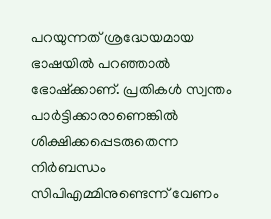പറയുന്നത് ശ്രദ്ധേയമായ ഭാഷയില്‍ പറഞ്ഞാല്‍ ഭോഷ്‌ക്കാണ്. പ്രതികള്‍ സ്വന്തം പാര്‍ട്ടിക്കാരാണെങ്കില്‍ ശിക്ഷിക്കപ്പെടരുതെന്ന നിര്‍ബന്ധം സിപിഎമ്മിനുണ്ടെന്ന് വേണം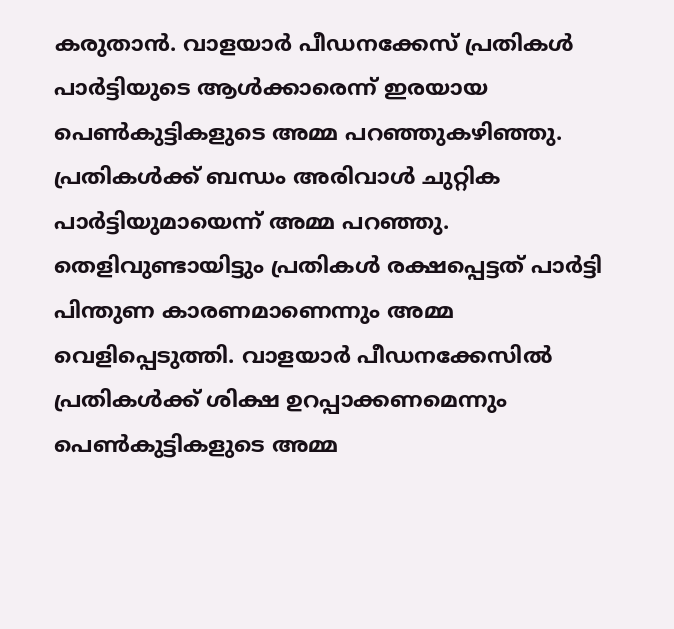കരുതാന്‍. വാളയാര്‍ പീഡനക്കേസ് പ്രതികള്‍ പാര്‍ട്ടിയുടെ ആള്‍ക്കാരെന്ന് ഇരയായ പെണ്‍കുട്ടികളുടെ അമ്മ പറഞ്ഞുകഴിഞ്ഞു. പ്രതികള്‍ക്ക് ബന്ധം അരിവാള്‍ ചുറ്റിക പാര്‍ട്ടിയുമായെന്ന് അമ്മ പറഞ്ഞു. തെളിവുണ്ടായിട്ടും പ്രതികള്‍ രക്ഷപ്പെട്ടത് പാര്‍ട്ടി പിന്തുണ കാരണമാണെന്നും അമ്മ വെളിപ്പെടുത്തി. വാളയാര്‍ പീഡനക്കേസില്‍ പ്രതികള്‍ക്ക് ശിക്ഷ ഉറപ്പാക്കണമെന്നും പെണ്‍കുട്ടികളുടെ അമ്മ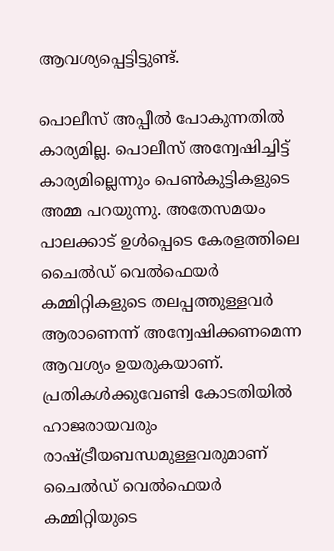ആവശ്യപ്പെട്ടിട്ടുണ്ട്.

പൊലീസ് അപ്പീല്‍ പോകുന്നതില്‍ കാര്യമില്ല. പൊലീസ് അന്വേഷിച്ചിട്ട് കാര്യമില്ലെന്നും പെണ്‍കുട്ടികളുടെ അമ്മ പറയുന്നു. അതേസമയം പാലക്കാട് ഉള്‍പ്പെടെ കേരളത്തിലെ ചൈല്‍ഡ് വെല്‍ഫെയര്‍ കമ്മിറ്റികളുടെ തലപ്പത്തുള്ളവര്‍ ആരാണെന്ന് അന്വേഷിക്കണമെന്ന ആവശ്യം ഉയരുകയാണ്. പ്രതികള്‍ക്കുവേണ്ടി കോടതിയില്‍ ഹാജരായവരും രാഷ്‌ട്രീയബന്ധമുള്ളവരുമാണ് ചൈല്‍ഡ് വെല്‍ഫെയര്‍ കമ്മിറ്റിയുടെ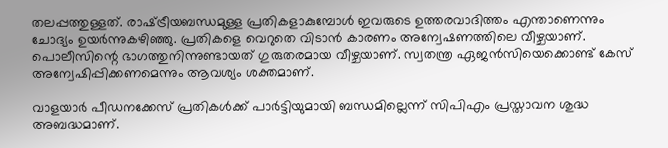തലപ്പത്തുള്ളത്. രാഷ്‌ട്രീയബന്ധമുള്ള പ്രതികളാകുമ്പോള്‍ ഇവരുടെ ഉത്തരവാദിത്തം എന്താണെന്നും ചോദ്യം ഉയര്‍ന്നുകഴിഞ്ഞു. പ്രതികളെ വെറുതെ വിടാന്‍ കാരണം അന്വേഷണത്തിലെ വീഴ്ചയാണ്. പൊലീസിന്റെ ഭാഗത്തുനിന്നുണ്ടായത് ഗുരുതരമായ വീഴ്ചയാണ്. സ്വതന്ത്ര ഏജന്‍സിയെക്കൊണ്ട് കേസ് അന്വേഷിപ്പിക്കണമെന്നും ആവശ്യം ശക്തമാണ്.

വാളയാര്‍ പീഡനക്കേസ് പ്രതികള്‍ക്ക് പാര്‍ട്ടിയുമായി ബന്ധമില്ലെന്ന് സിപിഎം പ്രസ്താവന ശുദ്ധ അബദ്ധമാണ്.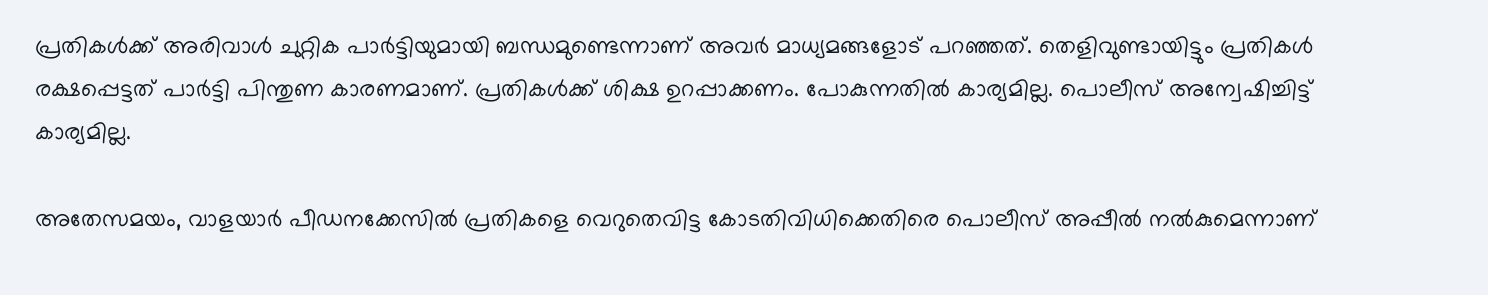പ്രതികള്‍ക്ക് അരിവാള്‍ ചുറ്റിക പാര്‍ട്ടിയുമായി ബന്ധമുണ്ടെന്നാണ് അവര്‍ മാധ്യമങ്ങളോട് പറഞ്ഞത്. തെളിവുണ്ടായിട്ടും പ്രതികള്‍ രക്ഷപ്പെട്ടത് പാര്‍ട്ടി പിന്തുണ കാരണമാണ്. പ്രതികള്‍ക്ക് ശിക്ഷ ഉറപ്പാക്കണം. പോകുന്നതില്‍ കാര്യമില്ല. പൊലീസ് അന്വേഷിച്ചിട്ട് കാര്യമില്ല.

അതേസമയം, വാളയാര്‍ പീഡനക്കേസില്‍ പ്രതികളെ വെറുതെവിട്ട കോടതിവിധിക്കെതിരെ പൊലീസ് അപ്പീല്‍ നല്‍കുമെന്നാണ്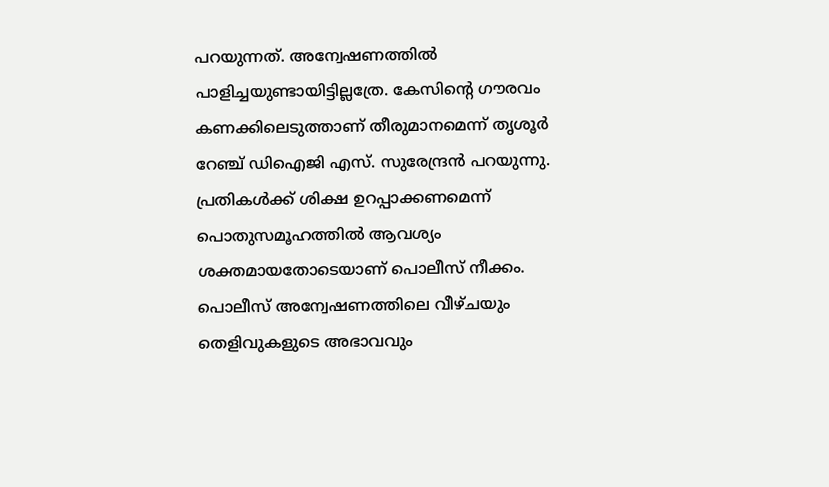പറയുന്നത്. അന്വേഷണത്തില്‍ പാളിച്ചയുണ്ടായിട്ടില്ലത്രേ. കേസിന്റെ ഗൗരവം കണക്കിലെടുത്താണ് തീരുമാനമെന്ന് തൃശൂര്‍ റേഞ്ച് ഡിഐജി എസ്. സുരേന്ദ്രന്‍ പറയുന്നു. പ്രതികള്‍ക്ക് ശിക്ഷ ഉറപ്പാക്കണമെന്ന് പൊതുസമൂഹത്തില്‍ ആവശ്യം ശക്തമായതോടെയാണ് പൊലീസ് നീക്കം. പൊലീസ് അന്വേഷണത്തിലെ വീഴ്ചയും തെളിവുകളുടെ അഭാവവും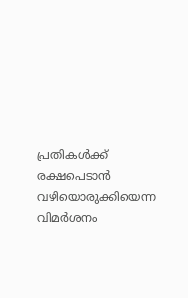പ്രതികള്‍ക്ക് രക്ഷപെടാന്‍ വഴിയൊരുക്കിയെന്ന വിമര്‍ശനം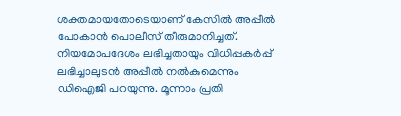ശക്തമായതോടെയാണ് കേസില്‍ അപ്പീല്‍ പോകാന്‍ പൊലീസ് തീരുമാനിച്ചത്. നിയമോപദേശം ലഭിച്ചതായും വിധിപ്പകര്‍പ്പ് ലഭിച്ചാലുടന്‍ അപ്പീല്‍ നല്‍കുമെന്നും ഡിഐജി പറയുന്നു. മൂന്നാം പ്രതി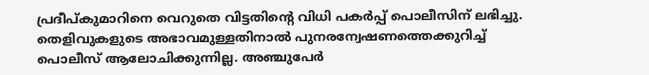പ്രദീപ്കുമാറിനെ വെറുതെ വിട്ടതിന്റെ വിധി പകര്‍പ്പ് പൊലീസിന് ലഭിച്ചു. തെളിവുകളുടെ അഭാവമുള്ളതിനാല്‍ പുനരന്വേഷണത്തെക്കുറിച്ച് പൊലീസ് ആലോചിക്കുന്നില്ല. അഞ്ചുപേര്‍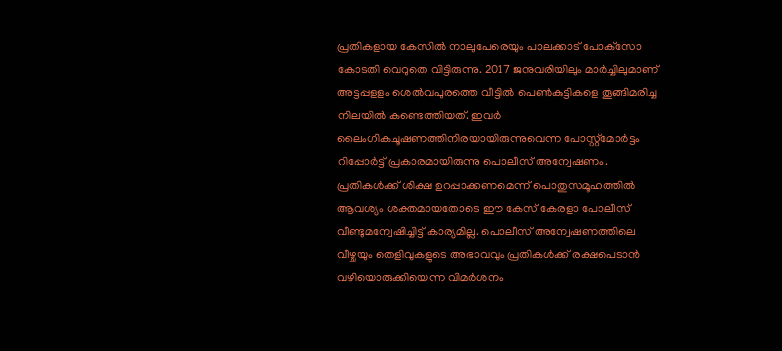പ്രതികളായ കേസില്‍ നാലുപേരെയും പാലക്കാട് പോക്‌സോ കോടതി വെറുതെ വിട്ടിരുന്നു. 2017 ജനുവരിയിലും മാര്‍ച്ചിലുമാണ് അട്ടപ്പളളം ശെല്‍വപുരത്തെ വീട്ടില്‍ പെണ്‍കുട്ടികളെ തൂങ്ങിമരിച്ച നിലയില്‍ കണ്ടെത്തിയത്. ഇവര്‍ ലൈംഗികചൂഷണത്തിനിരയായിരുന്നുവെന്ന പോസ്റ്റ്‌മോര്‍ട്ടം റിപ്പോര്‍ട്ട് പ്രകാരമായിരുന്നു പൊലീസ് അന്വേഷണം. പ്രതികള്‍ക്ക് ശിക്ഷ ഉറപ്പാക്കണമെന്ന് പൊതുസമൂഹത്തില്‍ ആവശ്യം ശക്തമായതോടെ ഈ കേസ് കേരളാ പോലീസ് വീണ്ടുമന്വേഷിച്ചിട്ട് കാര്യമില്ല. പൊലീസ് അന്വേഷണത്തിലെ വീഴ്ചയും തെളിവുകളുടെ അഭാവവും പ്രതികള്‍ക്ക് രക്ഷപെടാന്‍ വഴിയൊരുക്കിയെന്ന വിമര്‍ശനം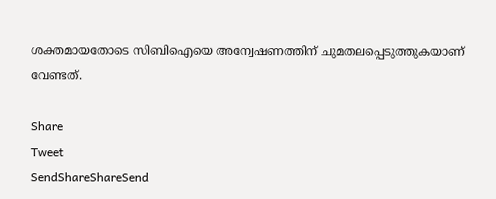ശക്തമായതോടെ സിബിഐയെ അന്വേഷണത്തിന് ചുമതലപ്പെടുത്തുകയാണ് വേണ്ടത്.

Share
Tweet
SendShareShareSend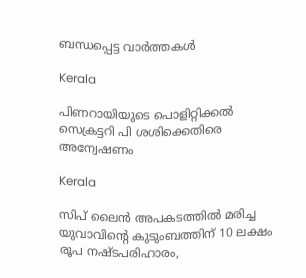ബന്ധപ്പെട്ട വാര്‍ത്തകള്‍

Kerala

പിണറായിയുടെ പൊളിറ്റിക്കല്‍ സെക്രട്ടറി പി ശശിക്കെതിരെ അന്വേഷണം

Kerala

സിപ് ലൈന്‍ അപകടത്തില്‍ മരിച്ച യുവാവിന്റെ കുടുംബത്തിന് 10 ലക്ഷം രൂപ നഷ്ടപരിഹാരം,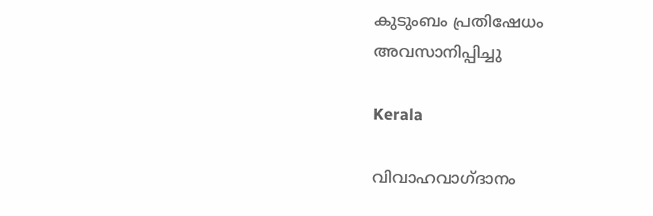കുടുംബം പ്രതിഷേധം അവസാനിപ്പിച്ചു

Kerala

വിവാഹവാഗ്ദാനം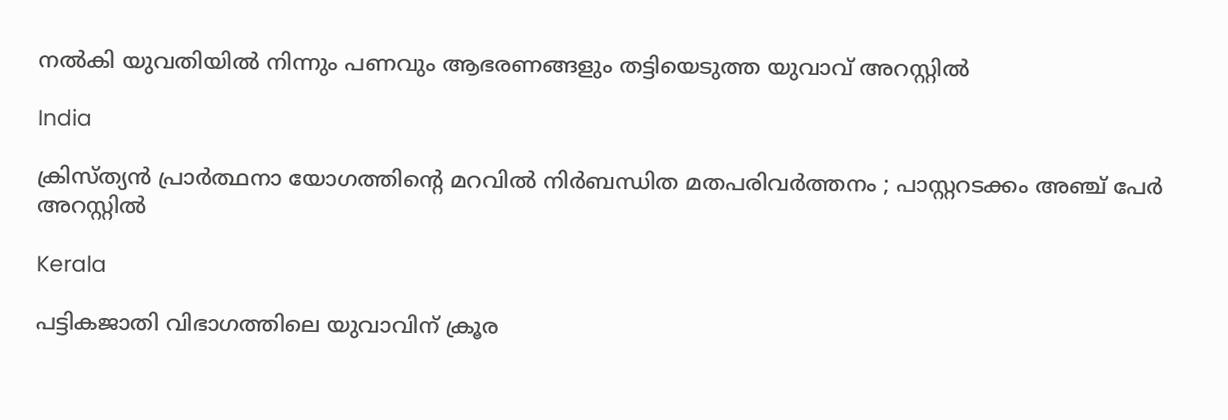നല്‍കി യുവതിയില്‍ നിന്നും പണവും ആഭരണങ്ങളും തട്ടിയെടുത്ത യുവാവ് അറസ്റ്റില്‍

India

ക്രിസ്ത്യൻ പ്രാർത്ഥനാ യോഗത്തിന്റെ മറവിൽ നിർബന്ധിത മതപരിവർത്തനം ; പാസ്റ്ററടക്കം അഞ്ച് പേർ അറസ്റ്റിൽ

Kerala

പട്ടികജാതി വിഭാഗത്തിലെ യുവാവിന് ക്രൂര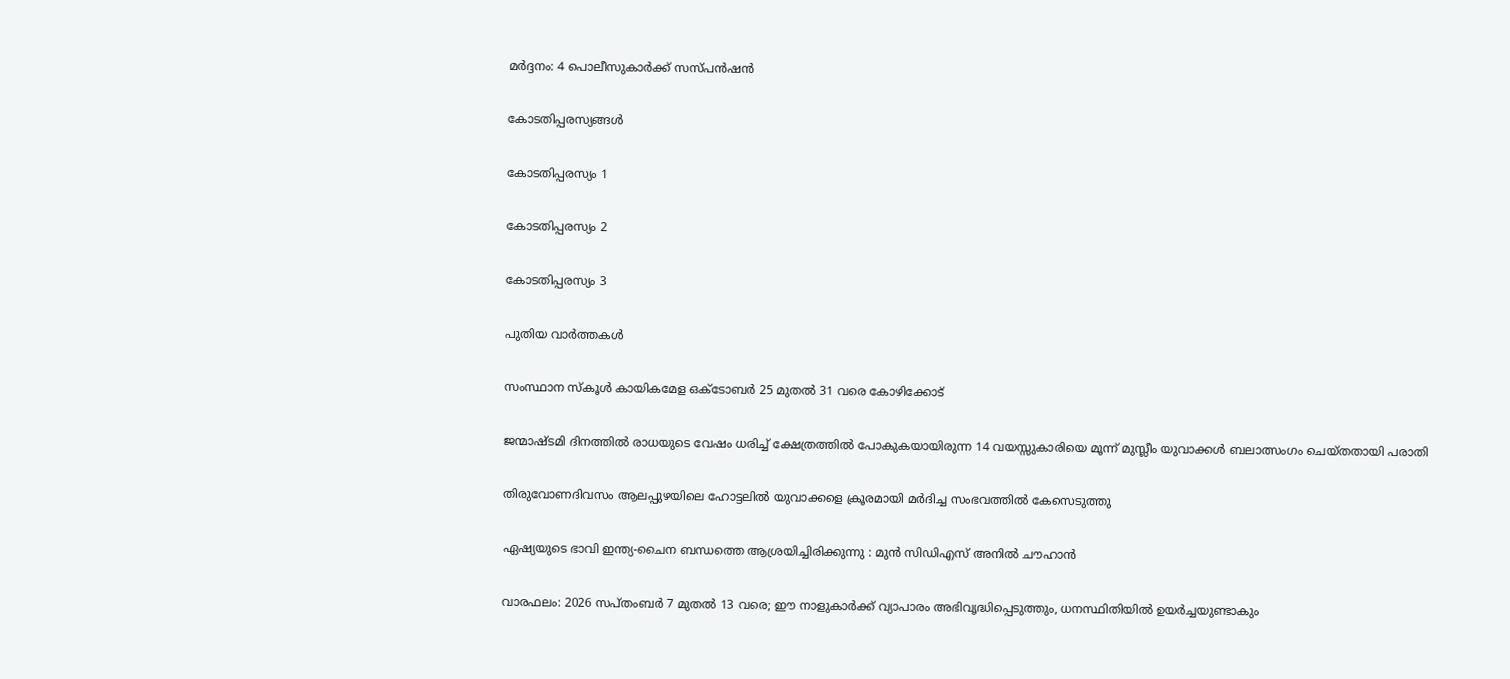മര്‍ദ്ദനം: 4 പൊലീസുകാര്‍ക്ക് സസ്പന്‍ഷന്‍

കോടതിപ്പരസ്യങ്ങള്‍

കോടതിപ്പരസ്യം 1

കോടതിപ്പരസ്യം 2

കോടതിപ്പരസ്യം 3

പുതിയ വാര്‍ത്തകള്‍

സംസ്ഥാന സ്‌കൂള്‍ കായികമേള ഒക്ടോബര്‍ 25 മുതല്‍ 31 വരെ കോഴിക്കോട്

ജന്മാഷ്ടമി ദിനത്തിൽ രാധയുടെ വേഷം ധരിച്ച് ക്ഷേത്രത്തിൽ പോകുകയായിരുന്ന 14 വയസ്സുകാരിയെ മൂന്ന് മുസ്ലീം യുവാക്കൾ ബലാത്സംഗം ചെയ്തതായി പരാതി

തിരുവോണദിവസം ആലപ്പുഴയിലെ ഹോട്ടലില്‍ യുവാക്കളെ ക്രൂരമായി മര്‍ദിച്ച സംഭവത്തില്‍ കേസെടുത്തു

ഏഷ്യയുടെ ഭാവി ഇന്ത്യ-ചൈന ബന്ധത്തെ ആശ്രയിച്ചിരിക്കുന്നു : മുൻ സിഡിഎസ് അനിൽ ചൗഹാൻ

വാരഫലം: 2026 സപ്തംബര്‍ 7 മുതല്‍ 13 വരെ; ഈ നാളുകാര്‍ക്ക് വ്യാപാരം അഭിവൃദ്ധിപ്പെടുത്തും, ധനസ്ഥിതിയില്‍ ഉയര്‍ച്ചയുണ്ടാകും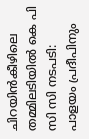ചിറയിന്‍കീഴിലെ തമ്മിലടിയില്‍ കെ പി സി സി നടപടി: പാളയം പ്രദീപിനും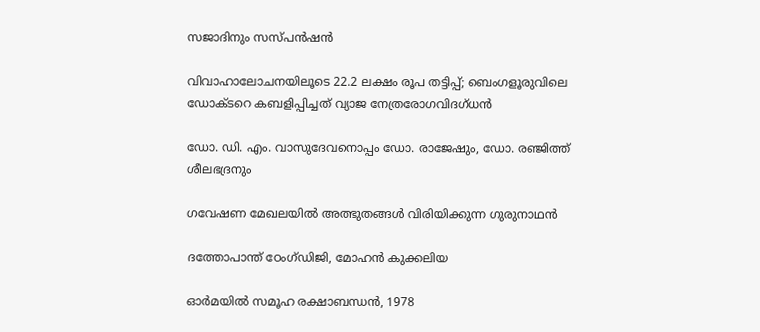സജാദിനും സസ്പന്‍ഷന്‍

വിവാഹാലോചനയിലൂടെ 22.2 ലക്ഷം രൂപ തട്ടിപ്പ്; ബെംഗളൂരുവിലെ ഡോക്ടറെ കബളിപ്പിച്ചത് വ്യാജ നേത്രരോഗവിദഗ്ധൻ

ഡോ. ഡി. എം. വാസുദേവനൊപ്പം ഡോ. രാജേഷും, ഡോ. രഞ്ജിത്ത് ശീലഭദ്രനും

ഗവേഷണ മേഖലയില്‍ അത്ഭുതങ്ങള്‍ വിരിയിക്കുന്ന ഗുരുനാഥന്‍

ദത്തോപാന്ത് ഠേംഗ്ഡിജി, മോഹന്‍ കുക്കലിയ

ഓര്‍മയില്‍ സമൂഹ രക്ഷാബന്ധന്‍, 1978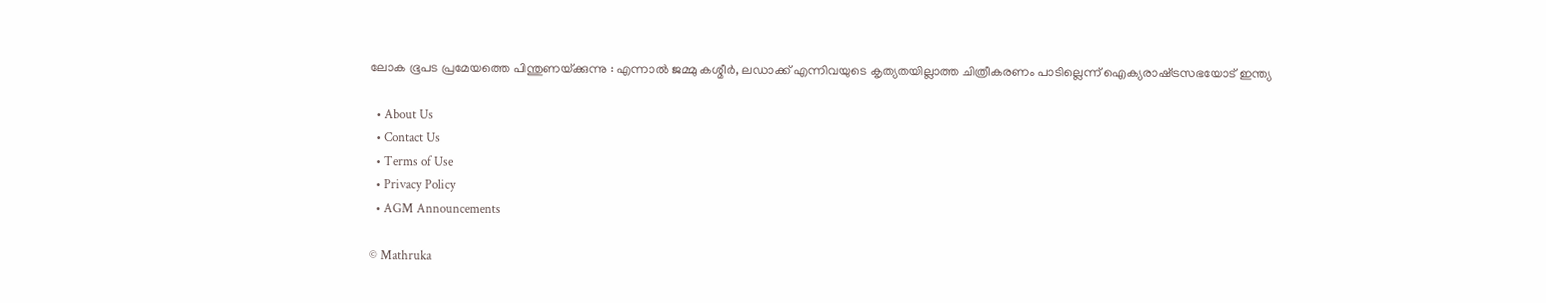ലോക ഭൂപട പ്രമേയത്തെ പിന്തുണയ്‌ക്കുന്നു : എന്നാൽ ജമ്മു കശ്മീർ, ലഡാക്ക് എന്നിവയുടെ കൃത്യതയില്ലാത്ത ചിത്രീകരണം പാടില്ലെന്ന് ഐക്യരാഷ്‌ട്രസഭയോട് ഇന്ത്യ

  • About Us
  • Contact Us
  • Terms of Use
  • Privacy Policy
  • AGM Announcements

© Mathruka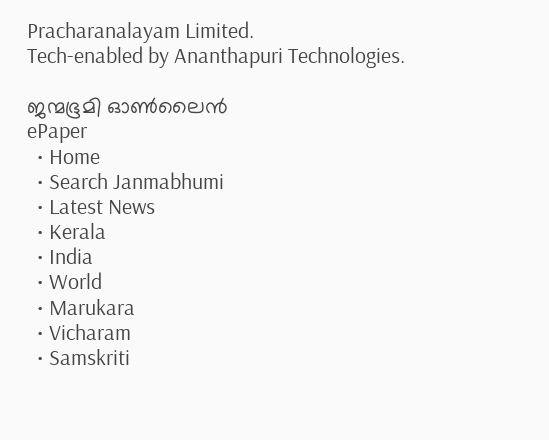Pracharanalayam Limited.
Tech-enabled by Ananthapuri Technologies.

ജന്മഭൂമി ഓണ്‍ലൈന്‍
ePaper
  • Home
  • Search Janmabhumi
  • Latest News
  • Kerala
  • India
  • World
  • Marukara
  • Vicharam
  • Samskriti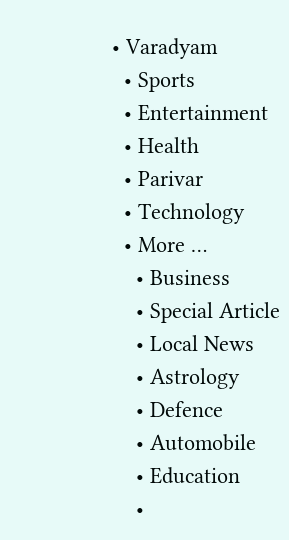• Varadyam
  • Sports
  • Entertainment
  • Health
  • Parivar
  • Technology
  • More …
    • Business
    • Special Article
    • Local News
    • Astrology
    • Defence
    • Automobile
    • Education
    •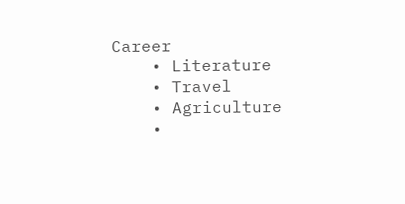Career
    • Literature
    • Travel
    • Agriculture
    •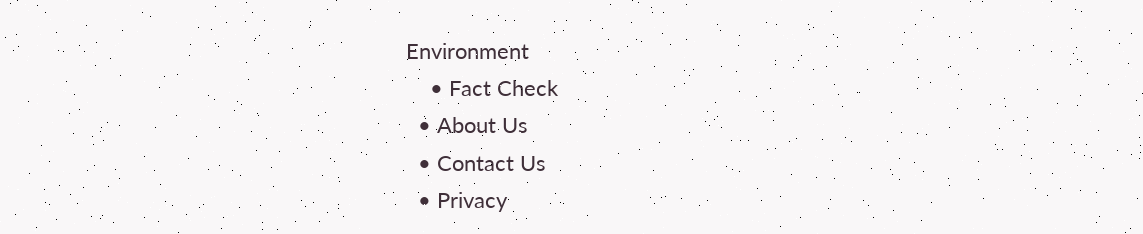Environment
    • Fact Check
  • About Us
  • Contact Us
  • Privacy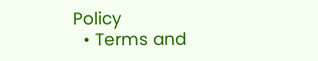Policy
  • Terms and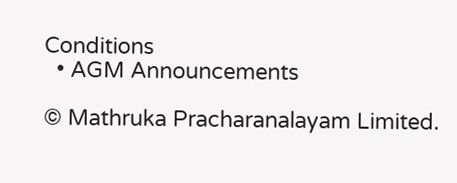Conditions
  • AGM Announcements

© Mathruka Pracharanalayam Limited.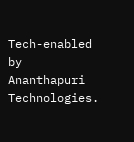Tech-enabled by Ananthapuri Technologies.